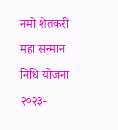नमो शेतकरी महा सन्मान निधि योजना २०२३-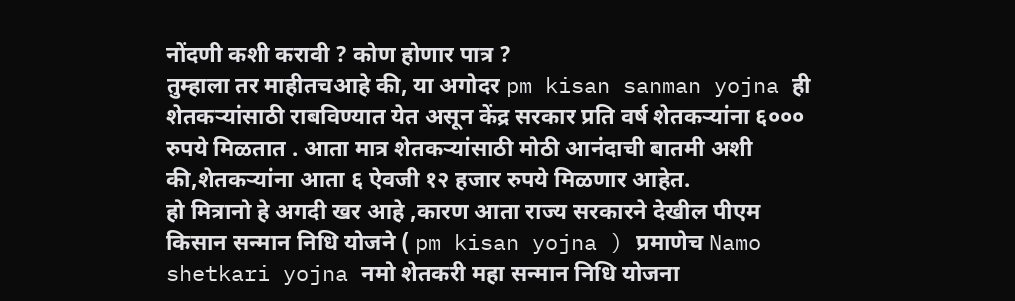नोंदणी कशी करावी ? कोण होणार पात्र ?
तुम्हाला तर माहीतचआहे की, या अगोदर pm kisan sanman yojna ही शेतकऱ्यांसाठी राबविण्यात येत असून केंद्र सरकार प्रति वर्ष शेतकऱ्यांना ६००० रुपये मिळतात . आता मात्र शेतकऱ्यांसाठी मोठी आनंदाची बातमी अशी की,शेतकऱ्यांना आता ६ ऐवजी १२ हजार रुपये मिळणार आहेत.
हो मित्रानो हे अगदी खर आहे ,कारण आता राज्य सरकारने देखील पीएम किसान सन्मान निधि योजने ( pm kisan yojna ) प्रमाणेच Namo shetkari yojna नमो शेतकरी महा सन्मान निधि योजना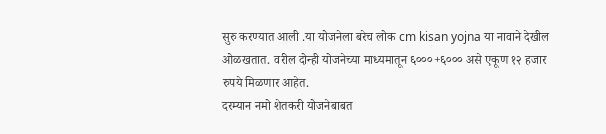सुरु करण्यात आली .या योजनेला बरेच लोक cm kisan yojna या नावाने देखील ओळखतात. वरील दोन्ही योजनेच्या माध्यमातून ६०००+६००० असे एकूण १२ हजार रुपये मिळणार आहेत.
दरम्यान नमो शेतकरी योजनेबाबत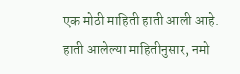एक मोठी माहिती हाती आली आहे. हाती आलेल्या माहितीनुसार, नमो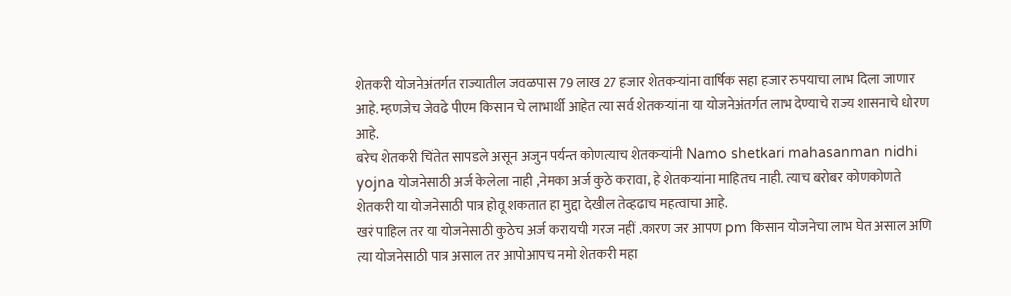शेतकरी योजनेअंतर्गत राज्यातील जवळपास 79 लाख 27 हजार शेतकऱ्यांना वार्षिक सहा हजार रुपयाचा लाभ दिला जाणार आहे. म्हणजेच जेवढे पीएम किसान चे लाभार्थी आहेत त्या सर्व शेतकऱ्यांना या योजनेअंतर्गत लाभ देण्याचे राज्य शासनाचे धोरण आहे.
बरेच शेतकरी चिंतेत सापडले असून अजुन पर्यन्त कोणत्याच शेतकऱ्यांनी Namo shetkari mahasanman nidhi yojna योजनेसाठी अर्ज केलेला नाही ,नेमका अर्ज कुठे करावा, हे शेतकऱ्यांना माहितच नाही. त्याच बरोबर कोणकोणते शेतकरी या योजनेसाठी पात्र होवू शकतात हा मुद्दा देखील तेव्हढाच महत्वाचा आहे.
खरं पाहिल तर या योजनेसाठी कुठेच अर्ज करायची गरज नहीं .कारण जर आपण pm किसान योजनेचा लाभ घेत असाल अणि त्या योजनेसाठी पात्र असाल तर आपोआपच नमो शेतकरी महा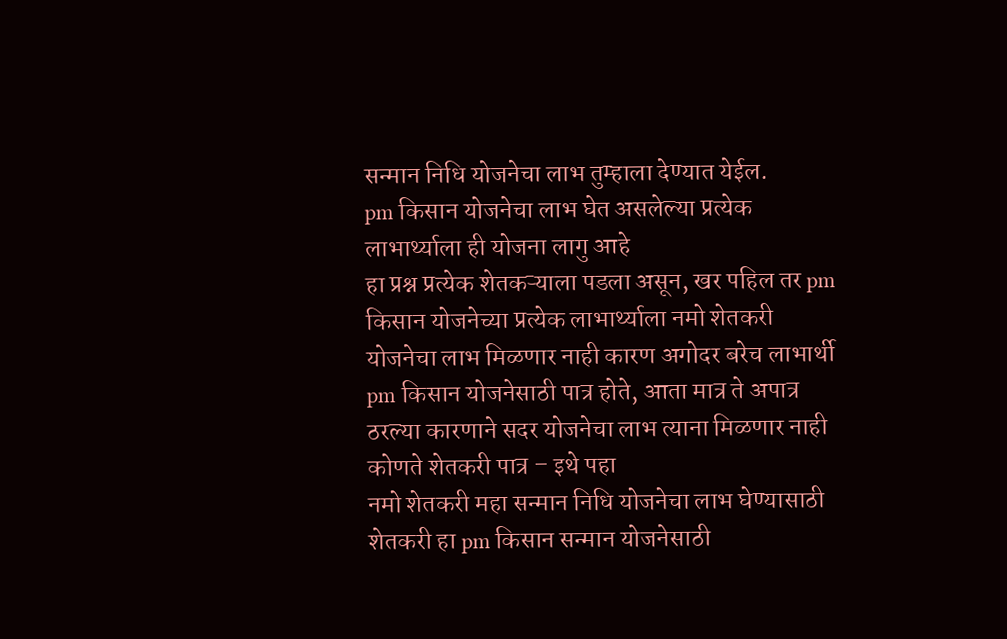सन्मान निधि योजनेचा लाभ तुम्हाला देण्यात येईल.
pm किसान योजनेचा लाभ घेत असलेल्या प्रत्येक लाभार्थ्याला ही योजना लागु आहे
हा प्रश्न प्रत्येक शेतकऱ्याला पडला असून, खर पहिल तर pm किसान योजनेच्या प्रत्येक लाभार्थ्याला नमो शेतकरी योजनेचा लाभ मिळणार नाही कारण अगोदर बरेच लाभार्थी pm किसान योजनेसाठी पात्र होते, आता मात्र ते अपात्र ठरल्या कारणाने सदर योजनेचा लाभ त्याना मिळणार नाही
कोणते शेतकरी पात्र – इथे पहा
नमो शेतकरी महा सन्मान निधि योजनेचा लाभ घेण्यासाठी शेतकरी हा pm किसान सन्मान योजनेसाठी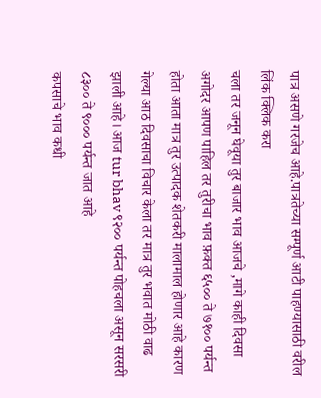पात्र असणे गरजेच आहे.पात्रतेच्या सम्पूर्ण आटी पाहण्यासाठी वरील लिंक क्लिक करा
चला तर जनून घेवूया तुर बाजार भाव आजचे ,मागे काही दिवसा अगोदर आपण पाहिल तर तुरीचा भाव फ़क्त ६५०० ते ७१०० पर्यन्त होता आता मात्र तुर उत्पादक शेतकरी मालामाल होणार आहे कारण गेल्या आठ दिवसाचा विचार केला तर मात्र तुर भवात मोठी वाढ झाली आहे। आज tur bhav ९२०० पर्यन्त पोहचला असून सरसरी ८३०० ते ९००० पर्यन्त जात आहे
कपसाचे भाव कधी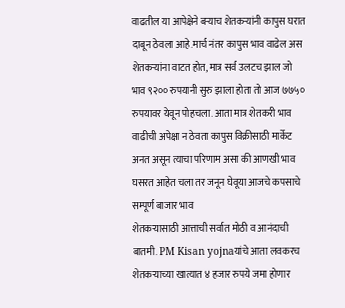वाढतील या आपेक्षेने बऱ्याच शेतकऱ्यांनी कापुस घरात दाबून ठेवला आहे.मार्च नंतर कापुस भाव वाढेल अस शेतकऱ्यांना वाटत होत, मात्र सर्व उलटच झाल जो भाव ९२०० रुपयानी सुरु झाला होता तो आज ७७५० रुपयावर येवून पोहचला. आता मात्र शेतकरी भाव वाढीची अपेक्षा न ठेवता कापुस विक्रीसाठी मार्केट अनत असून त्याचा परिणाम असा की आणखी भाव घसरत आहेत चला तर जनून घेवूया आजचे कपसाचे सम्पूर्ण बाजार भाव
शेतकऱ्यासाठी आत्ताची सर्वात मोठी व आनंदाची बातमी. PM Kisan yojnaयांचे आता लवकरच शेतकऱ्याच्या खात्यात ४ हजार रुपये जमा होणार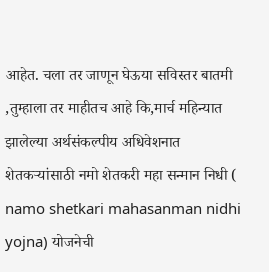आहेत. चला तर जाणून घेऊया सविस्तर बातमी
,तुम्हाला तर माहीतच आहे कि,मार्च महिन्यात झालेल्या अर्थसंकल्पीय अधिवेशनात शेतकऱ्यांसाठी नमो शेतकरी महा सन्मान निधी ( namo shetkari mahasanman nidhi yojna) योजनेची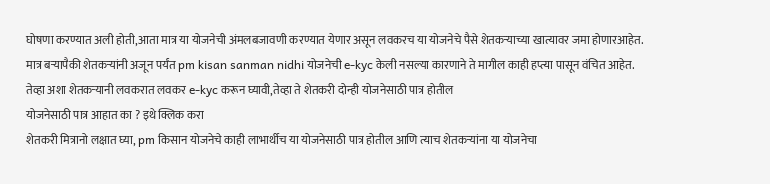घोषणा करण्यात अली होती,आता मात्र या योजनेची अंमलबजावणी करण्यात येणार असून लवकरच या योजनेचे पैसे शेतकऱ्याच्या खात्यावर जमा होणारआहेत.
मात्र बऱ्यापैकी शेतकऱ्यांनी अजून पर्यंत pm kisan sanman nidhi योजनेची e-kyc केली नसल्या कारणाने ते मागील काही हप्त्या पासून वंचित आहेत. तेव्हा अशा शेतकऱ्यानी लवकरात लवकर e-kyc करून घ्यावी,तेव्हा ते शेतकरी दोन्ही योजनेसाठी पात्र होतील
योजनेसाठी पात्र आहात का ? इथे क्लिक करा
शेतकरी मित्रानो लक्षात घ्या, pm किसान योजनेचे काही लाभार्थीच या योजनेसाठी पात्र होतील आणि त्याच शेतकऱ्यांना या योजनेचा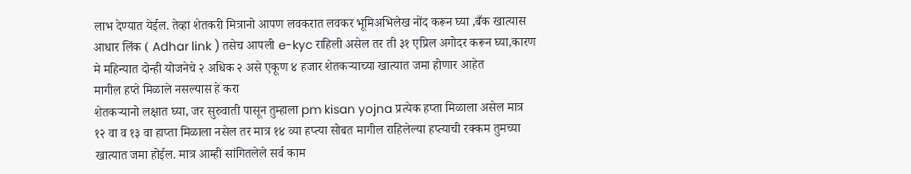लाभ देण्यात येईल. तेव्हा शेतकरी मित्रानो आपण लवकरात लवकर भूमिअभिलेख नोंद करून घ्या ,बँक खात्यास आधार लिंक ( Adhar link ) तसेच आपली e-kyc राहिली असेल तर ती ३१ एप्रिल अगोदर करून घ्या,कारण मे महिन्यात दोन्ही योजनेचे २ अधिक २ असे एकूण ४ हजार शेतकऱ्याच्या खात्यात जमा होणार आहेत
मागील हप्ते मिळाले नसल्यास हे करा
शेतकऱ्यानो लक्षात घ्या, जर सुरुवाती पासून तुम्हाला pm kisan yojna प्रत्येक हप्ता मिळाला असेल मात्र १२ वा व १३ वा हाप्ता मिळाला नसेल तर मात्र १४ व्या हप्त्या सोबत मागील राहिलेल्या हप्त्याची रक्कम तुमच्या खात्यात जमा होईल. मात्र आम्ही सांगितलेले सर्व काम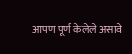आपण पूर्ण केलेले असावे